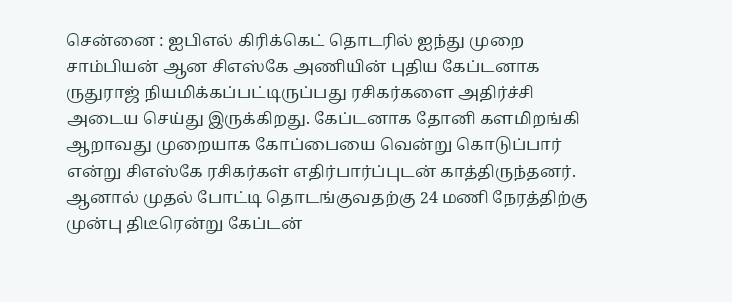சென்னை : ஐபிஎல் கிரிக்கெட் தொடரில் ஐந்து முறை சாம்பியன் ஆன சிஎஸ்கே அணியின் புதிய கேப்டனாக ருதுராஜ் நியமிக்கப்பட்டிருப்பது ரசிகர்களை அதிர்ச்சி அடைய செய்து இருக்கிறது. கேப்டனாக தோனி களமிறங்கி ஆறாவது முறையாக கோப்பையை வென்று கொடுப்பார் என்று சிஎஸ்கே ரசிகர்கள் எதிர்பார்ப்புடன் காத்திருந்தனர்.
ஆனால் முதல் போட்டி தொடங்குவதற்கு 24 மணி நேரத்திற்கு முன்பு திடீரென்று கேப்டன்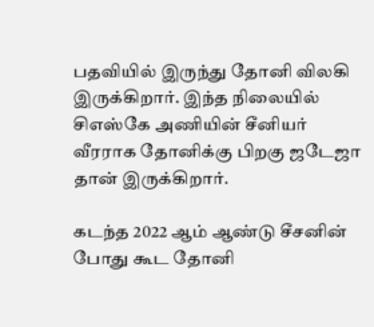பதவியில் இருந்து தோனி விலகி இருக்கிறார். இந்த நிலையில் சிஎஸ்கே அணியின் சீனியர் வீரராக தோனிக்கு பிறகு ஜடேஜா தான் இருக்கிறார்.

கடந்த 2022 ஆம் ஆண்டு சீசனின் போது கூட தோனி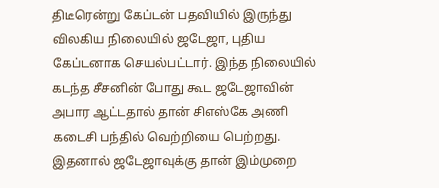திடீரென்று கேப்டன் பதவியில் இருந்து விலகிய நிலையில் ஜடேஜா, புதிய கேப்டனாக செயல்பட்டார். இந்த நிலையில் கடந்த சீசனின் போது கூட ஜடேஜாவின் அபார ஆட்டதால் தான் சிஎஸ்கே அணி கடைசி பந்தில் வெற்றியை பெற்றது. இதனால் ஜடேஜாவுக்கு தான் இம்முறை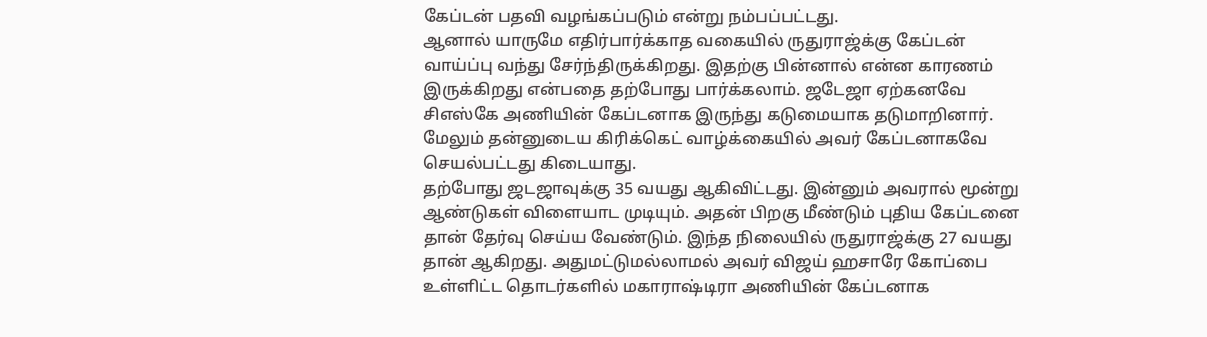கேப்டன் பதவி வழங்கப்படும் என்று நம்பப்பட்டது.
ஆனால் யாருமே எதிர்பார்க்காத வகையில் ருதுராஜ்க்கு கேப்டன் வாய்ப்பு வந்து சேர்ந்திருக்கிறது. இதற்கு பின்னால் என்ன காரணம் இருக்கிறது என்பதை தற்போது பார்க்கலாம். ஜடேஜா ஏற்கனவே சிஎஸ்கே அணியின் கேப்டனாக இருந்து கடுமையாக தடுமாறினார். மேலும் தன்னுடைய கிரிக்கெட் வாழ்க்கையில் அவர் கேப்டனாகவே செயல்பட்டது கிடையாது.
தற்போது ஜடஜாவுக்கு 35 வயது ஆகிவிட்டது. இன்னும் அவரால் மூன்று ஆண்டுகள் விளையாட முடியும். அதன் பிறகு மீண்டும் புதிய கேப்டனை தான் தேர்வு செய்ய வேண்டும். இந்த நிலையில் ருதுராஜ்க்கு 27 வயது தான் ஆகிறது. அதுமட்டுமல்லாமல் அவர் விஜய் ஹசாரே கோப்பை உள்ளிட்ட தொடர்களில் மகாராஷ்டிரா அணியின் கேப்டனாக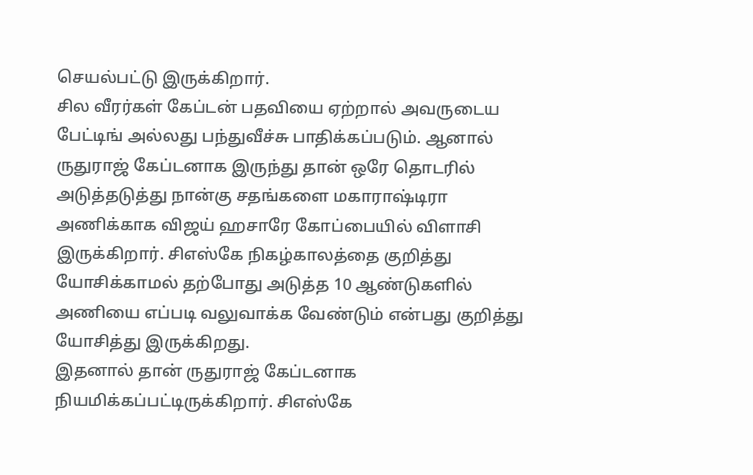செயல்பட்டு இருக்கிறார்.
சில வீரர்கள் கேப்டன் பதவியை ஏற்றால் அவருடைய பேட்டிங் அல்லது பந்துவீச்சு பாதிக்கப்படும். ஆனால் ருதுராஜ் கேப்டனாக இருந்து தான் ஒரே தொடரில் அடுத்தடுத்து நான்கு சதங்களை மகாராஷ்டிரா அணிக்காக விஜய் ஹசாரே கோப்பையில் விளாசி இருக்கிறார். சிஎஸ்கே நிகழ்காலத்தை குறித்து யோசிக்காமல் தற்போது அடுத்த 10 ஆண்டுகளில் அணியை எப்படி வலுவாக்க வேண்டும் என்பது குறித்து யோசித்து இருக்கிறது.
இதனால் தான் ருதுராஜ் கேப்டனாக நியமிக்கப்பட்டிருக்கிறார். சிஎஸ்கே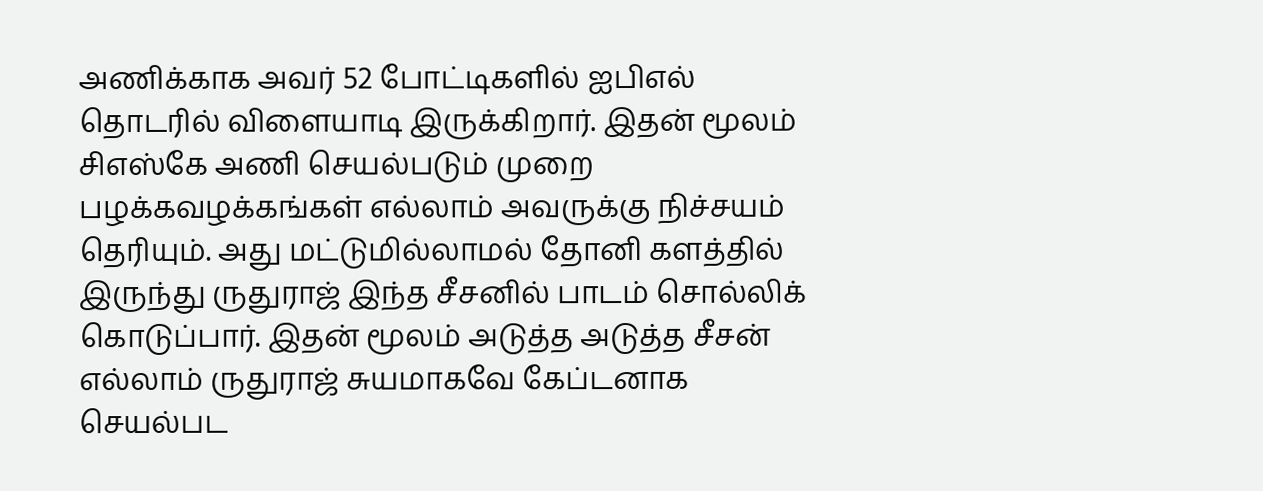அணிக்காக அவர் 52 போட்டிகளில் ஐபிஎல் தொடரில் விளையாடி இருக்கிறார். இதன் மூலம் சிஎஸ்கே அணி செயல்படும் முறை பழக்கவழக்கங்கள் எல்லாம் அவருக்கு நிச்சயம் தெரியும். அது மட்டுமில்லாமல் தோனி களத்தில் இருந்து ருதுராஜ் இந்த சீசனில் பாடம் சொல்லிக் கொடுப்பார். இதன் மூலம் அடுத்த அடுத்த சீசன் எல்லாம் ருதுராஜ் சுயமாகவே கேப்டனாக செயல்பட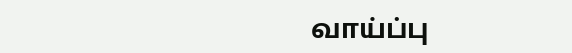வாய்ப்பு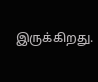இருக்கிறது.